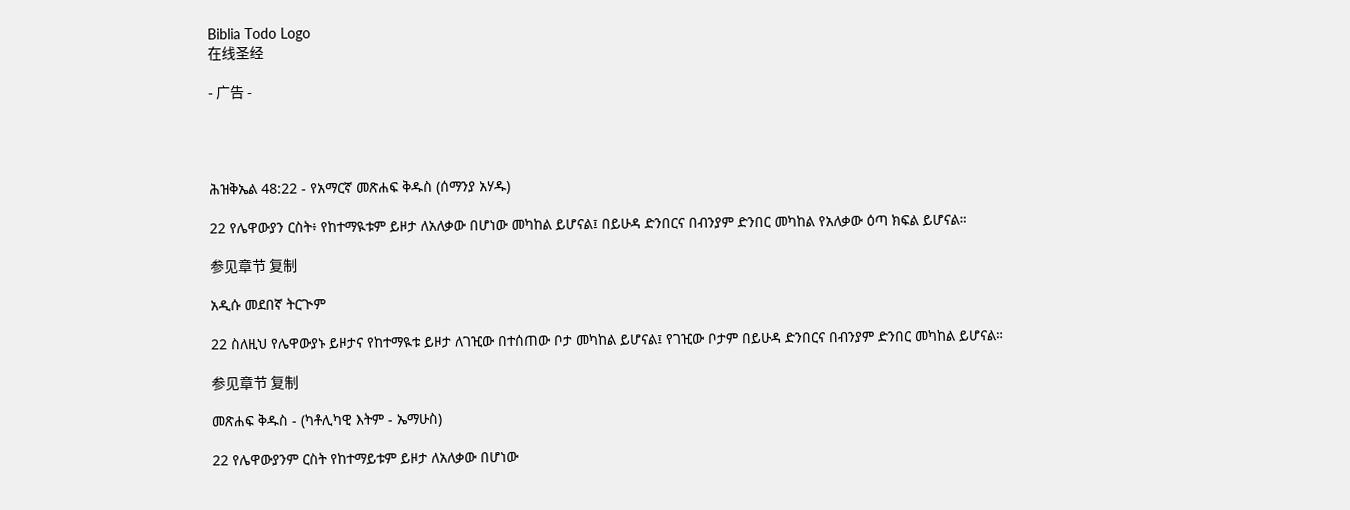Biblia Todo Logo
在线圣经

- 广告 -




ሕዝቅኤል 48:22 - የአማርኛ መጽሐፍ ቅዱስ (ሰማንያ አሃዱ)

22 የሌዋውያን ርስት፥ የከተማዪቱም ይዞታ ለአለቃው በሆነው መካከል ይሆናል፤ በይሁዳ ድንበርና በብንያም ድንበር መካከል የአለቃው ዕጣ ክፍል ይሆናል።

参见章节 复制

አዲሱ መደበኛ ትርጒም

22 ስለዚህ የሌዋውያኑ ይዞታና የከተማዪቱ ይዞታ ለገዢው በተሰጠው ቦታ መካከል ይሆናል፤ የገዢው ቦታም በይሁዳ ድንበርና በብንያም ድንበር መካከል ይሆናል።

参见章节 复制

መጽሐፍ ቅዱስ - (ካቶሊካዊ እትም - ኤማሁስ)

22 የሌዋውያንም ርስት የከተማይቱም ይዞታ ለአለቃው በሆነው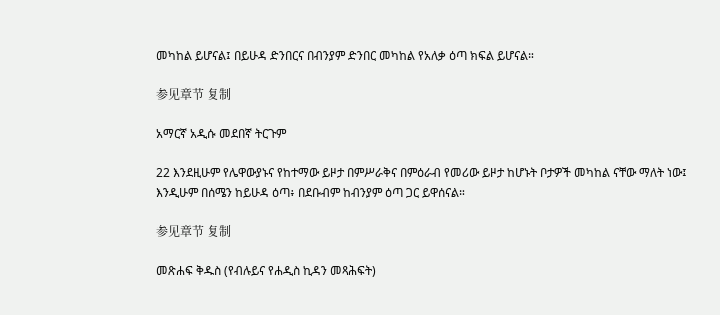መካከል ይሆናል፤ በይሁዳ ድንበርና በብንያም ድንበር መካከል የአለቃ ዕጣ ክፍል ይሆናል።

参见章节 复制

አማርኛ አዲሱ መደበኛ ትርጉም

22 እንደዚሁም የሌዋውያኑና የከተማው ይዞታ በምሥራቅና በምዕራብ የመሪው ይዞታ ከሆኑት ቦታዎች መካከል ናቸው ማለት ነው፤ እንዲሁም በሰሜን ከይሁዳ ዕጣ፥ በደቡብም ከብንያም ዕጣ ጋር ይዋሰናል።

参见章节 复制

መጽሐፍ ቅዱስ (የብሉይና የሐዲስ ኪዳን መጻሕፍት)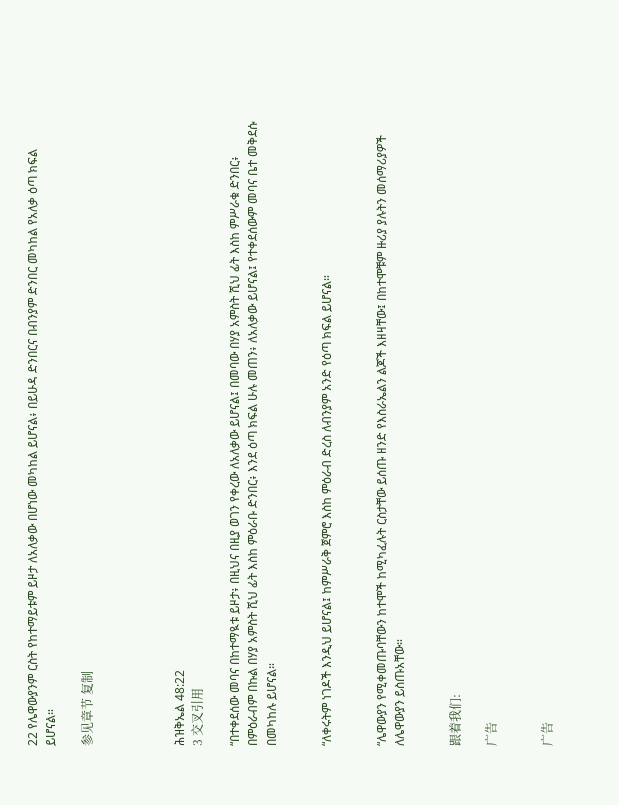22 የሌዋውያንም ርስት የከተማይቱም ይዞታ ለአለቃው በሆነው መካከል ይሆናል፥ በይሁዳ ድንበርና በብንያም ድንበር መካከል የአለቃ ዕጣ ክፍል ይሆናል።

参见章节 复制




ሕዝቅኤል 48:22
3 交叉引用

“በተቀደሰው መባና በከተማዪቱ ይዞታ፥ በዚህና በዚያ ወገን የቀረው ለአለቃው ይሆናል፤ በመባው በሃያ አምስት ሺህ ፊት እስከ ምሥራቁ ድንበር፥ በምዕራብም በኩል በሃያ አምስት ሺህ ፊት እስከ ምዕራቡ ድንበር፥ እንደ ዕጣ ክፍል ሁሉ መጠን፥ ለአለቃው ይሆናል፤ የተቀደሰውም መባና ቤተ መቅደሱ በመካከሉ ይሆናል።


“ለቀሩትም ነገዶች እንዲህ ይሆናል፤ ከምሥራቅ ጀምሮ እስከ ምዕራብ ድረስ ለብንያም አንድ የዕጣ ክፍል ይሆናል።


“ሌዋውያን የሚቀመጡባቸውን ከተሞች ከሚካፈሉት ርስታቸው ይሰጡ ዘንድ የእስራኤልን ልጆች እዘዛቸው፤ በከተሞቹም ዙሪያ ያሉትን መሰማሪያዎች ለሌዋውያን ይስጡአቸው።


跟着我们:

广告


广告